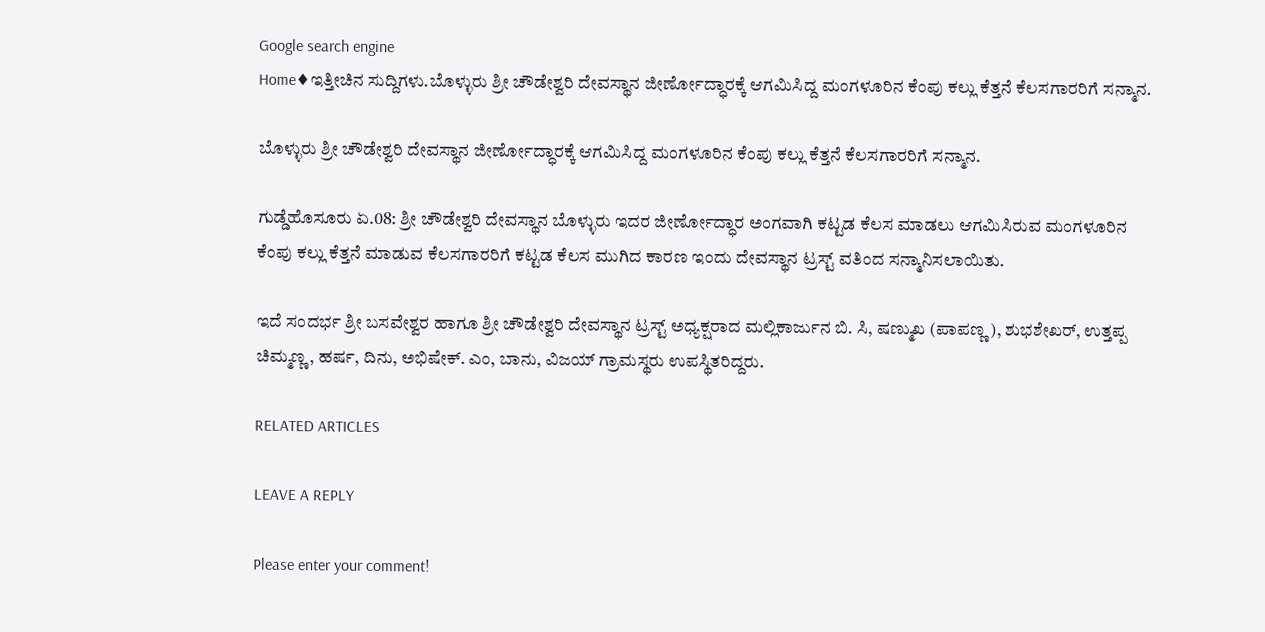Google search engine
Home♦ಇತ್ತೀಚಿನ ಸುದ್ದಿಗಳು.ಬೊಳ್ಳುರು ಶ್ರೀ ಚೌಡೇಶ್ವರಿ ದೇವಸ್ಥಾನ ಜೀರ್ಣೋದ್ಧಾರಕ್ಕೆ ಆಗಮಿಸಿದ್ದ ಮಂಗಳೂರಿನ ಕೆಂಪು ಕಲ್ಲು ಕೆತ್ತನೆ ಕೆಲಸಗಾರರಿಗೆ ಸನ್ಮಾನ.

ಬೊಳ್ಳುರು ಶ್ರೀ ಚೌಡೇಶ್ವರಿ ದೇವಸ್ಥಾನ ಜೀರ್ಣೋದ್ಧಾರಕ್ಕೆ ಆಗಮಿಸಿದ್ದ ಮಂಗಳೂರಿನ ಕೆಂಪು ಕಲ್ಲು ಕೆತ್ತನೆ ಕೆಲಸಗಾರರಿಗೆ ಸನ್ಮಾನ.

ಗುಡ್ಡೆಹೊಸೂರು ಏ.08: ಶ್ರೀ ಚೌಡೇಶ್ವರಿ ದೇವಸ್ಥಾನ ಬೊಳ್ಳುರು ಇದರ ಜೀರ್ಣೋದ್ಧಾರ ಅಂಗವಾಗಿ ಕಟ್ಟಡ ಕೆಲಸ ಮಾಡಲು ಆಗಮಿಸಿರುವ ಮಂಗಳೂರಿನ ಕೆಂಪು ಕಲ್ಲು ಕೆತ್ತನೆ ಮಾಡುವ ಕೆಲಸಗಾರರಿಗೆ ಕಟ್ಟಡ ಕೆಲಸ ಮುಗಿದ ಕಾರಣ ಇಂದು ದೇವಸ್ಥಾನ ಟ್ರಸ್ಟ್ ವತಿಂದ ಸನ್ಮಾನಿಸಲಾಯಿತು.

ಇದೆ ಸಂದರ್ಭ ಶ್ರೀ ಬಸವೇಶ್ವರ ಹಾಗೂ ಶ್ರೀ ಚೌಡೇಶ್ವರಿ ದೇವಸ್ಥಾನ ಟ್ರಸ್ಟ್ ಅಧ್ಯಕ್ಷರಾದ ಮಲ್ಲಿಕಾರ್ಜುನ ಬಿ. ಸಿ, ಷಣ್ಮುಖ (ಪಾಪಣ್ಣ ), ಶುಭಶೇಖರ್, ಉತ್ತಪ್ಪ ಚಿಮ್ಮಣ್ಣ, ಹರ್ಷ, ದಿನು, ಅಭಿಷೇಕ್. ಎಂ, ಬಾನು, ವಿಜಯ್ ಗ್ರಾಮಸ್ಥರು ಉಪಸ್ಥಿತರಿದ್ದರು.

RELATED ARTICLES

LEAVE A REPLY

Please enter your comment!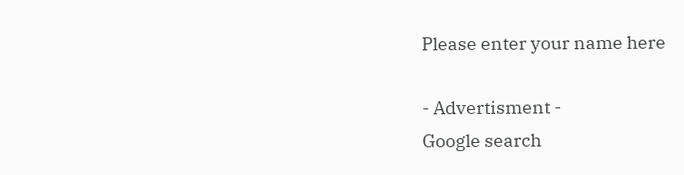Please enter your name here

- Advertisment -
Google search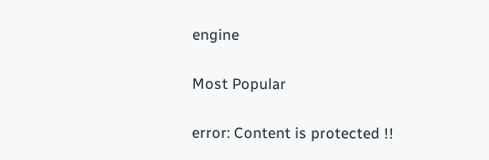engine

Most Popular

error: Content is protected !!